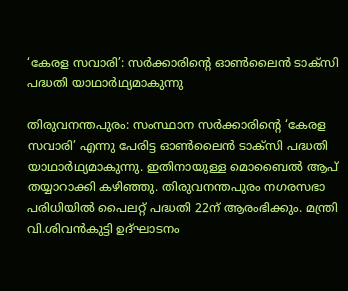‘കേരള സവാരി’: സര്‍ക്കാരിന്റെ ഓണ്‍ലൈന്‍ ടാക്‌സി പദ്ധതി യാഥാര്‍ഥ്യമാകുന്നു

തിരുവനന്തപുരം: സംസ്ഥാന സര്‍ക്കാരിന്റെ ‘കേരള സവാരി’ എന്നു പേരിട്ട ഓണ്‍ലൈന്‍ ടാക്സി പദ്ധതി യാഥാര്‍ഥ്യമാകുന്നു. ഇതിനായുള്ള മൊബൈല്‍ ആപ് തയ്യാറാക്കി കഴിഞ്ഞു. തിരുവനന്തപുരം നഗരസഭാ പരിധിയില്‍ പൈലറ്റ് പദ്ധതി 22ന് ആരംഭിക്കും. മന്ത്രി വി.ശിവന്‍കുട്ടി ഉദ്ഘാടനം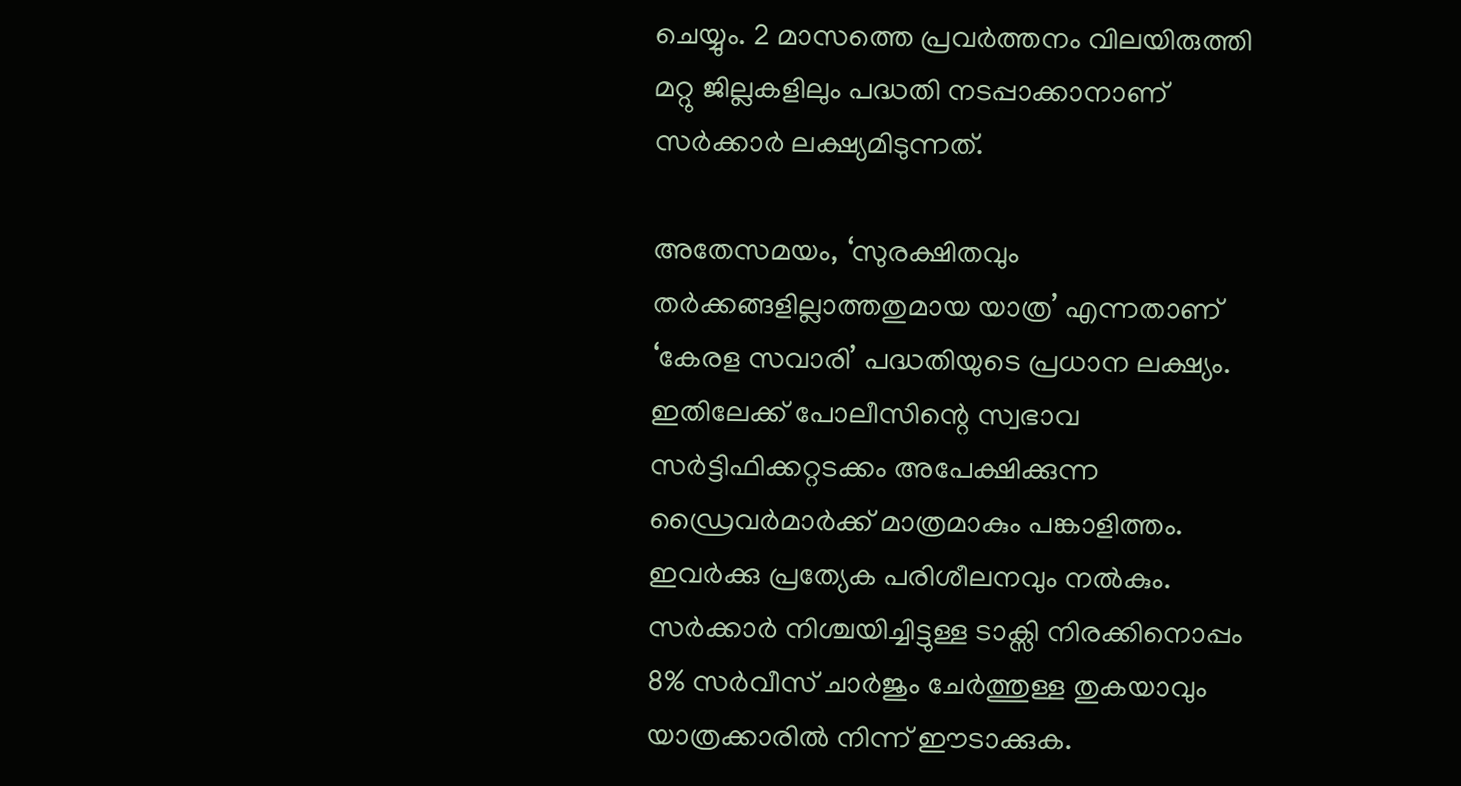ചെയ്യും. 2 മാസത്തെ പ്രവര്‍ത്തനം വിലയിരുത്തി മറ്റു ജില്ലകളിലും പദ്ധതി നടപ്പാക്കാനാണ് സര്‍ക്കാര്‍ ലക്ഷ്യമിടുന്നത്.

അതേസമയം, ‘സുരക്ഷിതവും തര്‍ക്കങ്ങളില്ലാത്തതുമായ യാത്ര’ എന്നതാണ് ‘കേരള സവാരി’ പദ്ധതിയുടെ പ്രധാന ലക്ഷ്യം. ഇതിലേക്ക് പോലീസിന്റെ സ്വഭാവ സര്‍ട്ടിഫിക്കറ്റടക്കം അപേക്ഷിക്കുന്ന ഡ്രൈവര്‍മാര്‍ക്ക് മാത്രമാകും പങ്കാളിത്തം. ഇവര്‍ക്കു പ്രത്യേക പരിശീലനവും നല്‍കും. സര്‍ക്കാര്‍ നിശ്ചയിച്ചിട്ടുള്ള ടാക്സി നിരക്കിനൊപ്പം 8% സര്‍വീസ് ചാര്‍ജും ചേര്‍ത്തുള്ള തുകയാവും യാത്രക്കാരില്‍ നിന്ന് ഈടാക്കുക.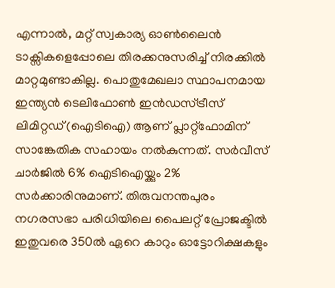എന്നാല്‍, മറ്റ് സ്വകാര്യ ഓണ്‍ലൈന്‍ ടാക്സികളെപ്പോലെ തിരക്കനുസരിച്ച് നിരക്കില്‍ മാറ്റമുണ്ടാകില്ല. പൊതുമേഖലാ സ്ഥാപനമായ ഇന്ത്യന്‍ ടെലിഫോണ്‍ ഇന്‍ഡസ്ട്രീസ് ലിമിറ്റഡ്(ഐടിഐ) ആണ് പ്ലാറ്റ്ഫോമിന് സാങ്കേതിക സഹായം നല്‍കുന്നത്. സര്‍വീസ് ചാര്‍ജില്‍ 6% ഐടിഐയ്ക്കും 2% സര്‍ക്കാരിനുമാണ്. തിരുവനന്തപുരം നഗരസഭാ പരിധിയിലെ പൈലറ്റ് പ്രോജക്ടില്‍ ഇതുവരെ 350ല്‍ ഏറെ കാറും ഓട്ടോറിക്ഷകളും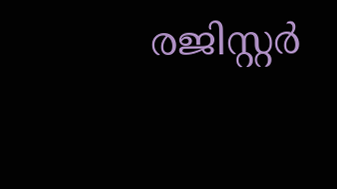രജിസ്റ്റര്‍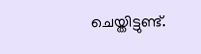ചെയ്തിട്ടുണ്ട്.